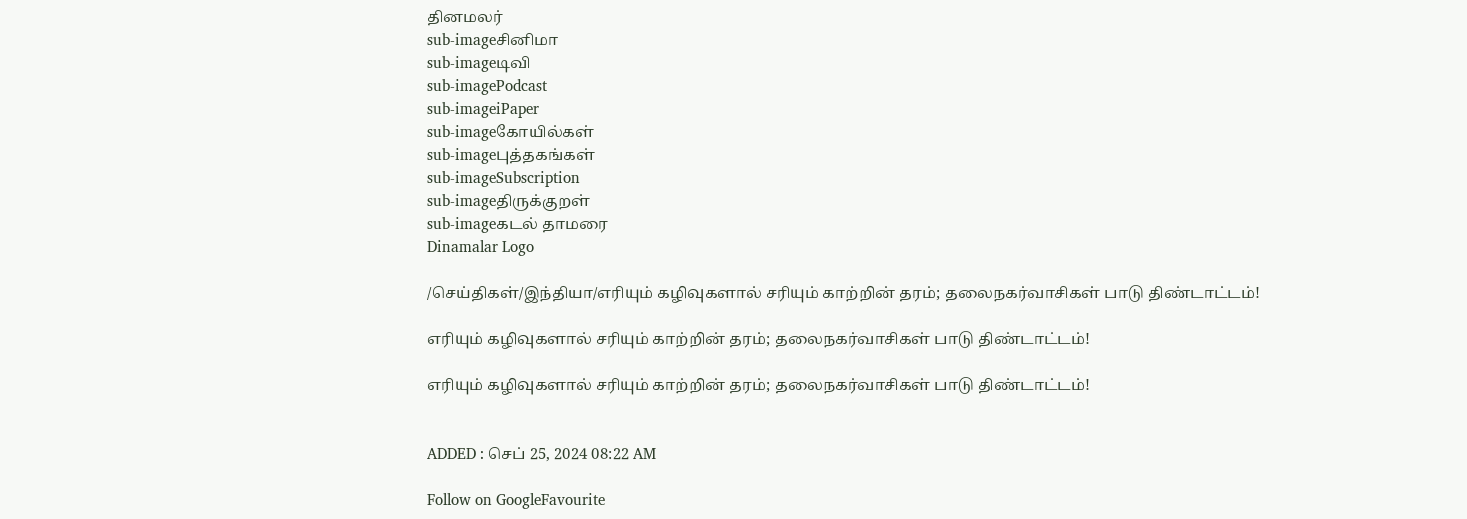தினமலர்
sub-imageசினிமா
sub-imageடிவி
sub-imagePodcast
sub-imageiPaper
sub-imageகோயில்கள்
sub-imageபுத்தகங்கள்
sub-imageSubscription
sub-imageதிருக்குறள்
sub-imageகடல் தாமரை
Dinamalar Logo

/செய்திகள்/இந்தியா/எரியும் கழிவுகளால் சரியும் காற்றின் தரம்; தலைநகர்வாசிகள் பாடு திண்டாட்டம்!

எரியும் கழிவுகளால் சரியும் காற்றின் தரம்; தலைநகர்வாசிகள் பாடு திண்டாட்டம்!

எரியும் கழிவுகளால் சரியும் காற்றின் தரம்; தலைநகர்வாசிகள் பாடு திண்டாட்டம்!


ADDED : செப் 25, 2024 08:22 AM

Follow on GoogleFavourite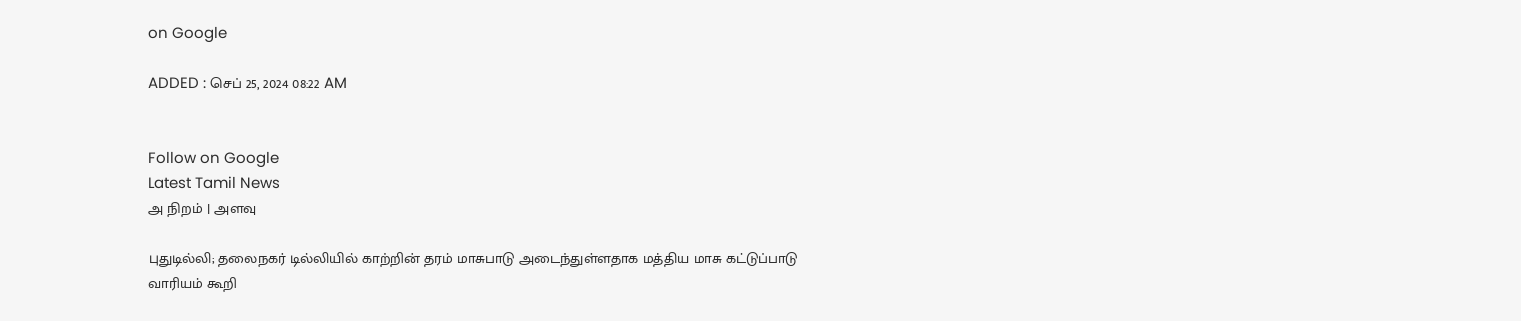on Google

ADDED : செப் 25, 2024 08:22 AM


Follow on Google
Latest Tamil News
அ நிறம் | அளவு

புதுடில்லி; தலைநகர் டில்லியில் காற்றின் தரம் மாசுபாடு அடைந்துள்ளதாக மத்திய மாசு கட்டுப்பாடு வாரியம் கூறி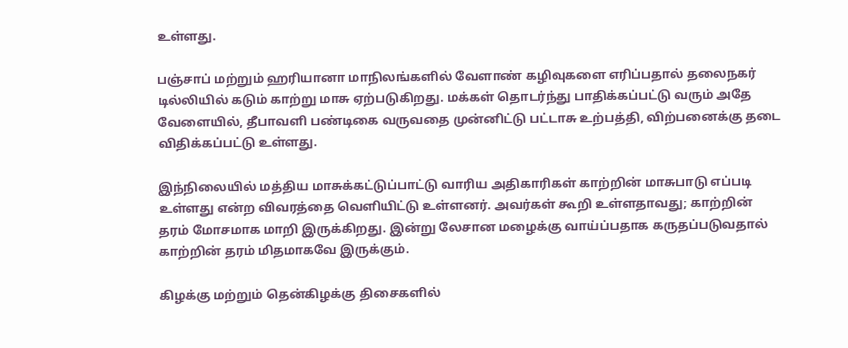உள்ளது.

பஞ்சாப் மற்றும் ஹரியானா மாநிலங்களில் வேளாண் கழிவுகளை எரிப்பதால் தலைநகர் டில்லியில் கடும் காற்று மாசு ஏற்படுகிறது. மக்கள் தொடர்ந்து பாதிக்கப்பட்டு வரும் அதே வேளையில், தீபாவளி பண்டிகை வருவதை முன்னிட்டு பட்டாசு உற்பத்தி, விற்பனைக்கு தடை விதிக்கப்பட்டு உள்ளது.

இந்நிலையில் மத்திய மாசுக்கட்டுப்பாட்டு வாரிய அதிகாரிகள் காற்றின் மாசுபாடு எப்படி உள்ளது என்ற விவரத்தை வெளியிட்டு உள்ளனர். அவர்கள் கூறி உள்ளதாவது; காற்றின் தரம் மோசமாக மாறி இருக்கிறது. இன்று லேசான மழைக்கு வாய்ப்பதாக கருதப்படுவதால் காற்றின் தரம் மிதமாகவே இருக்கும்.

கிழக்கு மற்றும் தென்கிழக்கு திசைகளில்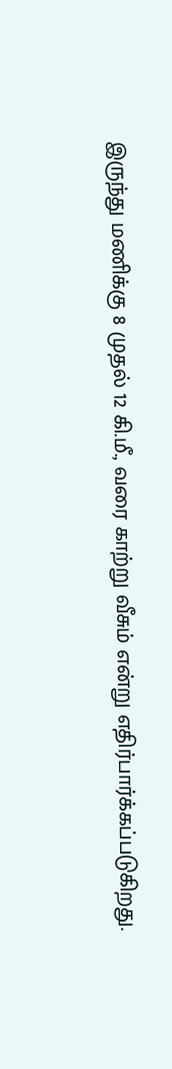இருந்து மணிக்கு 8 முதல் 12 கி.மீ., வரை காற்று வீசும் என்று எதிர்பார்க்கப்படுகிறது.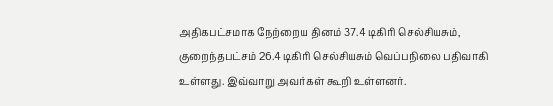அதிகபட்சமாக நேற்றைய தினம் 37.4 டிகிரி செல்சியசும், குறைந்தபட்சம் 26.4 டிகிரி செல்சியசும் வெப்பநிலை பதிவாகி உள்ளது. இவ்வாறு அவர்கள் கூறி உள்ளனர்.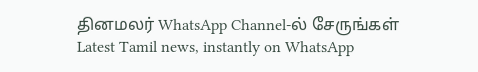தினமலர் WhatsApp Channel-ல் சேருங்கள்
Latest Tamil news, instantly on WhatsApp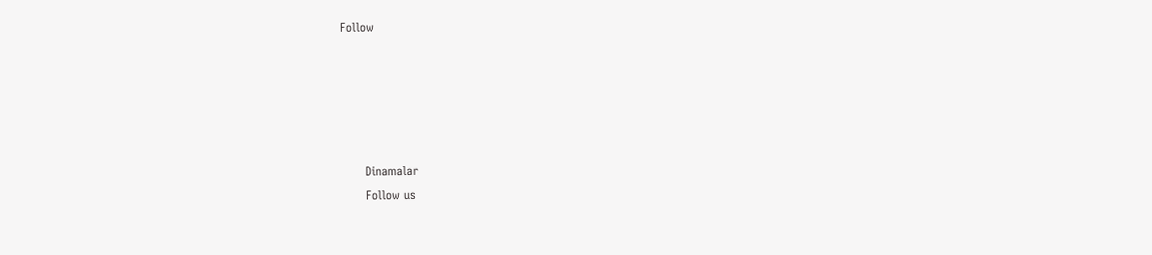Follow





      Dinamalar
      Follow us